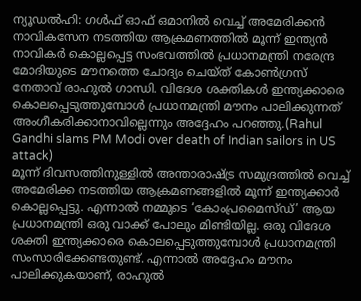ന്യൂഡൽഹി: ഗൾഫ് ഓഫ് ഒമാനിൽ വെച്ച് അമേരിക്കൻ നാവികസേന നടത്തിയ ആക്രമണത്തിൽ മൂന്ന് ഇന്ത്യൻ നാവികർ കൊല്ലപ്പെട്ട സംഭവത്തിൽ പ്രധാനമന്ത്രി നരേന്ദ്ര മോദിയുടെ മൗനത്തെ ചോദ്യം ചെയ്ത് കോൺഗ്രസ് നേതാവ് രാഹുൽ ഗാന്ധി. വിദേശ ശക്തികൾ ഇന്ത്യക്കാരെ കൊലപ്പെടുത്തുമ്പോൾ പ്രധാനമന്ത്രി മൗനം പാലിക്കുന്നത് അംഗീകരിക്കാനാവില്ലെന്നും അദ്ദേഹം പറഞ്ഞു.(Rahul Gandhi slams PM Modi over death of Indian sailors in US attack)
മൂന്ന് ദിവസത്തിനുള്ളിൽ അന്താരാഷ്ട്ര സമുദ്രത്തിൽ വെച്ച് അമേരിക്ക നടത്തിയ ആക്രമണങ്ങളിൽ മൂന്ന് ഇന്ത്യക്കാർ കൊല്ലപ്പെട്ടു. എന്നാൽ നമ്മുടെ ‘കോംപ്രമൈസ്ഡ്’ ആയ പ്രധാനമന്ത്രി ഒരു വാക്ക് പോലും മിണ്ടിയില്ല. ഒരു വിദേശ ശക്തി ഇന്ത്യക്കാരെ കൊലപ്പെടുത്തുമ്പോൾ പ്രധാനമന്ത്രി സംസാരിക്കേണ്ടതുണ്ട്. എന്നാൽ അദ്ദേഹം മൗനം പാലിക്കുകയാണ്, രാഹുൽ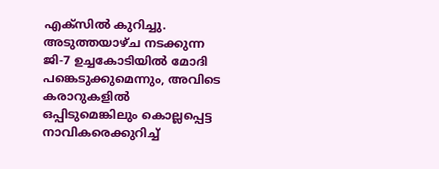എക്സിൽ കുറിച്ചു.
അടുത്തയാഴ്ച നടക്കുന്ന ജി-7 ഉച്ചകോടിയിൽ മോദി പങ്കെടുക്കുമെന്നും, അവിടെ കരാറുകളിൽ ഒപ്പിടുമെങ്കിലും കൊല്ലപ്പെട്ട നാവികരെക്കുറിച്ച്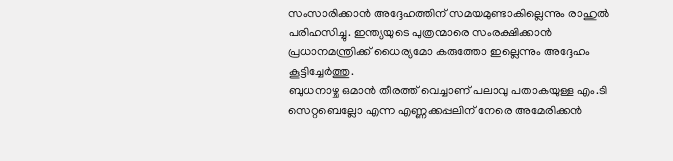സംസാരിക്കാൻ അദ്ദേഹത്തിന് സമയമുണ്ടാകില്ലെന്നും രാഹുൽ പരിഹസിച്ചു. ഇന്ത്യയുടെ പുത്രന്മാരെ സംരക്ഷിക്കാൻ പ്രധാനമന്ത്രിക്ക് ധൈര്യമോ കരുത്തോ ഇല്ലെന്നും അദ്ദേഹം കൂട്ടിച്ചേർത്തു.
ബുധനാഴ്ച ഒമാൻ തീരത്ത് വെച്ചാണ് പലാവു പതാകയുള്ള എം.ടി സെറ്റബെല്ലോ എന്ന എണ്ണക്കപ്പലിന് നേരെ അമേരിക്കൻ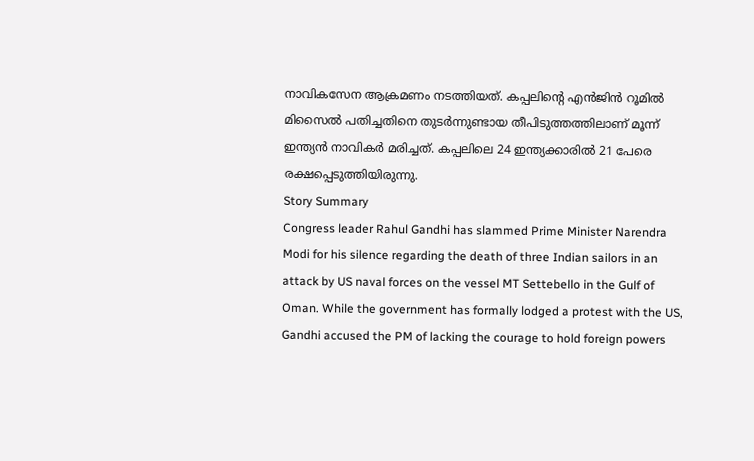നാവികസേന ആക്രമണം നടത്തിയത്. കപ്പലിന്റെ എൻജിൻ റൂമിൽ മിസൈൽ പതിച്ചതിനെ തുടർന്നുണ്ടായ തീപിടുത്തത്തിലാണ് മൂന്ന് ഇന്ത്യൻ നാവികർ മരിച്ചത്. കപ്പലിലെ 24 ഇന്ത്യക്കാരിൽ 21 പേരെ രക്ഷപ്പെടുത്തിയിരുന്നു.
Story Summary
Congress leader Rahul Gandhi has slammed Prime Minister Narendra Modi for his silence regarding the death of three Indian sailors in an attack by US naval forces on the vessel MT Settebello in the Gulf of Oman. While the government has formally lodged a protest with the US, Gandhi accused the PM of lacking the courage to hold foreign powers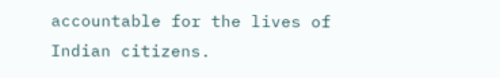accountable for the lives of Indian citizens.